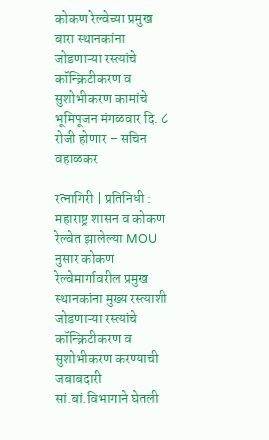कोकण रेल्वेच्या प्रमुख बारा स्थानकांना जोडणाऱ्या रस्त्यांचे कॉन्क्रिटीकरण व सुशोभीकरण कामांचे भूमिपूजन मंगळवार दि. ८ रोजी होणार – सचिन वहाळकर

रत्नागिरी | प्रतिनिधी : महाराष्ट्र शासन व कोकण रेल्वेत झालेल्या MOU नुसार कोकण रेल्वेमार्गावरील प्रमुख स्थानकांना मुख्य रस्त्याशी जोडणाऱ्या रस्त्यांचे कॉन्क्रिटीकरण व सुशोभीकरण करण्याची जबाबदारी सां.बां.विभागाने घेतली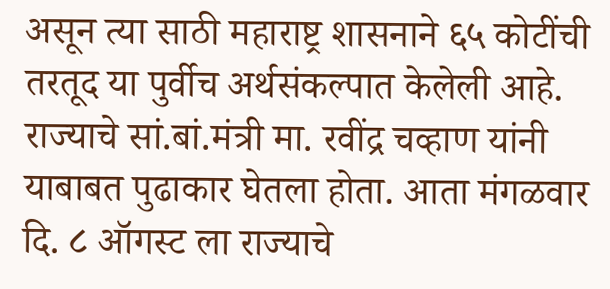असून त्या साठी महाराष्ट्र शासनाने ६५ कोटींची तरतूद या पुर्वीच अर्थसंकल्पात केलेली आहे. राज्याचे सां.बां.मंत्री मा. रवींद्र चव्हाण यांनी याबाबत पुढाकार घेतला होता. आता मंगळवार दि. ८ ऑगस्ट ला राज्याचे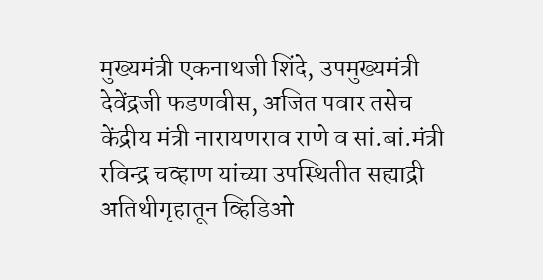मुख्यमंत्री एकनाथजी शिंदे, उपमुख्यमंत्री देवेंद्रजी फडणवीस, अजित पवार तसेच केंद्रीय मंत्री नारायणराव राणे व सां.बां.मंत्री रविन्द्र चव्हाण यांच्या उपस्थितीत सह्याद्री अतिथीगृहातून व्हिडिओ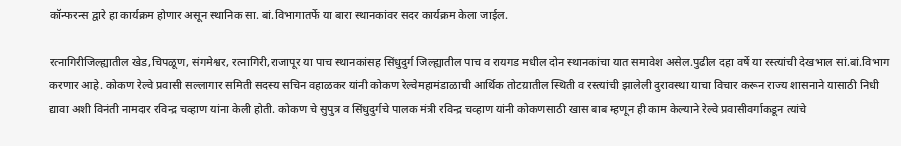कॉन्फरन्स द्वारे हा कार्यक्रम होणार असून स्थानिक सा. बां.विभागातर्फे या बारा स्थानकांवर सदर कार्यक्रम केला जाईल.

रत्नागिरीजिल्ह्यातील खेड,चिपळूण, संगमेश्वर, रत्नागिरी,राजापूर या पाच स्थानकांसह सिंधुदुर्ग जिल्ह्यातील पाच व रायगड मधील दोन स्थानकांचा यात समावेश असेल.पुढील दहा वर्षे या रस्त्यांची देखभाल सां.बां.विभाग करणार आहे. कोकण रेल्वे प्रवासी सल्लागार समिती सदस्य सचिन वहाळकर यांनी कोकण रेल्वेमहामंडाळाची आर्थिक तोटय़ातील स्थिती व रस्त्यांची झालेली दुरावस्था याचा विचार करून राज्य शासनाने यासाठी निधी द्यावा अशी विनंती नामदार रविन्द्र चव्हाण यांना केली होती. कोकण चे सुपुत्र व सिंधुदुर्गचे पालक मंत्री रविन्द्र चव्हाण यांनी कोकणसाठी खास बाब म्हणून ही काम केल्याने रेल्वे प्रवासीवर्गाकडून त्यांचे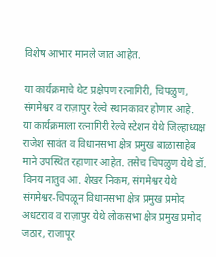विशेष आभार मानले जात आहेत.

या कार्यक्रमाचे थेट प्रक्षेपण रत्नागिरी, चिपळुण, संगमेश्वर व राज़ापुर रेल्वे स्थानकावर होणार आहे.
या कार्यक्रमाला रत्नागिरी रेल्वे स्टेशन येथे जिल्हाध्यक्ष राजेश सावंत व विधानसभा क्षेत्र प्रमुख बाळासाहेब माने उपस्थित रहाणार आहेत. तसेच चिपळुण येथे डॉ. विनय नातुव आ. शेखर निकम, संगमेश्वर येथे संगमेश्वर-चिपळून विधानसभा क्षेत्र प्रमुख प्रमोद अधटराव व राज़ापुर येथे लोकसभा क्षेत्र प्रमुख प्रमोद जठार, राजापूर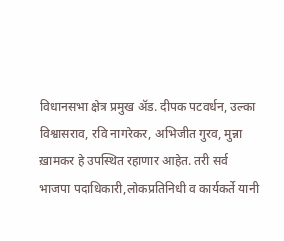विधानसभा क्षेत्र प्रमुख अ‍ॅड. दीपक पटवर्धन, उल्का विश्वासराव, रवि नागरेकर, अभिजीत गुरव, मुन्ना ख़ामकर हे उपस्थित रहाणार आहेत. तरी सर्व भाजपा पदाधिकारी,लोकप्रतिनिधी व कार्यकर्ते यानी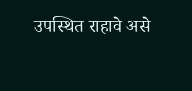उपस्थित राहावे असे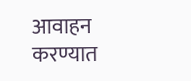आवाहन करण्यात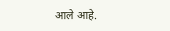आले आहे.